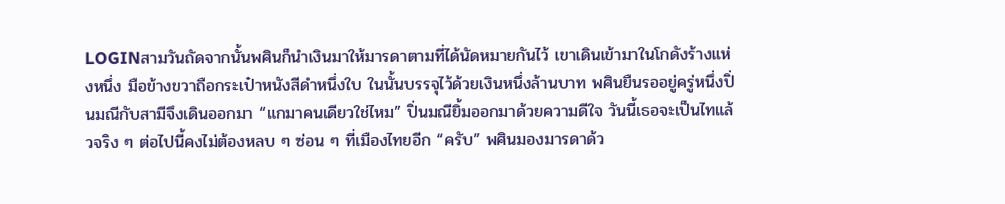LOGINสามวันถัดจากนั้นพศินก็นำเงินมาให้มารดาตามที่ได้นัดหมายกันไว้ เขาเดินเข้ามาในโกดังร้างแห่งหนึ่ง มือข้างขวาถือกระเป๋าหนังสีดำหนึ่งใบ ในนั้นบรรจุไว้ด้วยเงินหนึ่งล้านบาท พศินยืนรออยู่ครู่หนึ่งปิ่นมณีกับสามีจึงเดินออกมา “แกมาคนเดียวใช่ไหม” ปิ่นมณียิ้มออกมาด้วยความดีใจ วันนี้เธอจะเป็นไทแล้วจริง ๆ ต่อไปนี้คงไม่ต้องหลบ ๆ ซ่อน ๆ ที่เมืองไทยอีก “ครับ” พศินมองมารดาด้ว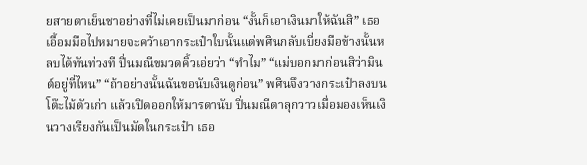ยสายตาเย็นชาอย่างที่ไม่เคยเป็นมาก่อน “งั้นก็เอาเงินมาให้ฉันสิ” เธอเอื้อมมือไปหมายจะคว้าเอากระเป๋าใบนั้นแต่พศินกลับเบี่ยงมือข้างนั้นหลบได้ทันท่วงที ปิ่นมณีขมวดคิ้วเอ่ยว่า “ทำไม” “แม่บอกมาก่อนสิว่ามินต์อยู่ที่ไหน” “ถ้าอย่างนั้นฉันขอนับเงินดูก่อน” พศินจึงวางกระเป๋าลงบนโต๊ะไม้ตัวเก่า แล้วเปิดออกให้มารดานับ ปิ่นมณีตาลุกวาวเมื่อมองเห็นเงินวางเรียงกันเป็นมัดในกระเป๋า เธอ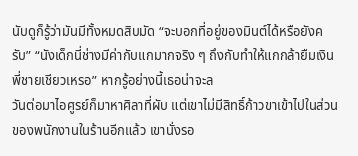นับดูก็รู้ว่ามันมีทั้งหมดสิบมัด “จะบอกที่อยู่ของมินต์ได้หรือยังครับ” “นังเด็กนี่ช่างมีค่ากับแกมากจริง ๆ ถึงกับทำให้แกกล้ายืมเงินพี่ชายเชียวเหรอ” หากรู้อย่างนี้เธอน่าจะล
วันต่อมาไอศูรย์ก็มาหาศิลาที่ผับ แต่เขาไม่มีสิทธิ์ก้าวขาเข้าไปในส่วนของพนักงานในร้านอีกแล้ว เขานั่งรอ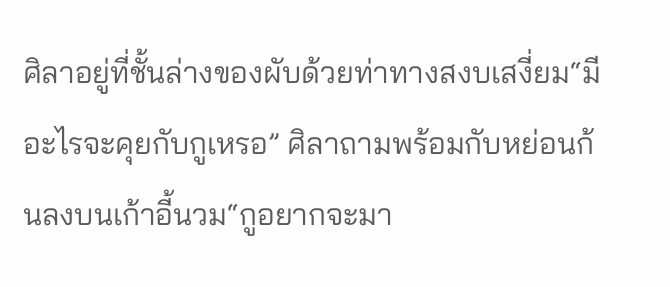ศิลาอยู่ที่ชั้นล่างของผับด้วยท่าทางสงบเสงี่ยม“มีอะไรจะคุยกับกูเหรอ” ศิลาถามพร้อมกับหย่อนก้นลงบนเก้าอี้นวม“กูอยากจะมา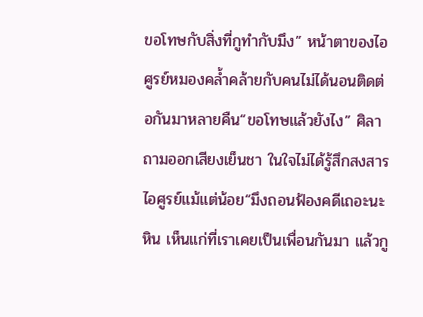ขอโทษกับสิ่งที่กูทำกับมึง” หน้าตาของไอศูรย์หมองคล้ำคล้ายกับคนไม่ได้นอนติดต่อกันมาหลายคืน“ขอโทษแล้วยังไง” ศิลาถามออกเสียงเย็นชา ในใจไม่ได้รู้สึกสงสารไอศูรย์แม้แต่น้อย“มึงถอนฟ้องคดีเถอะนะหิน เห็นแก่ที่เราเคยเป็นเพื่อนกันมา แล้วกู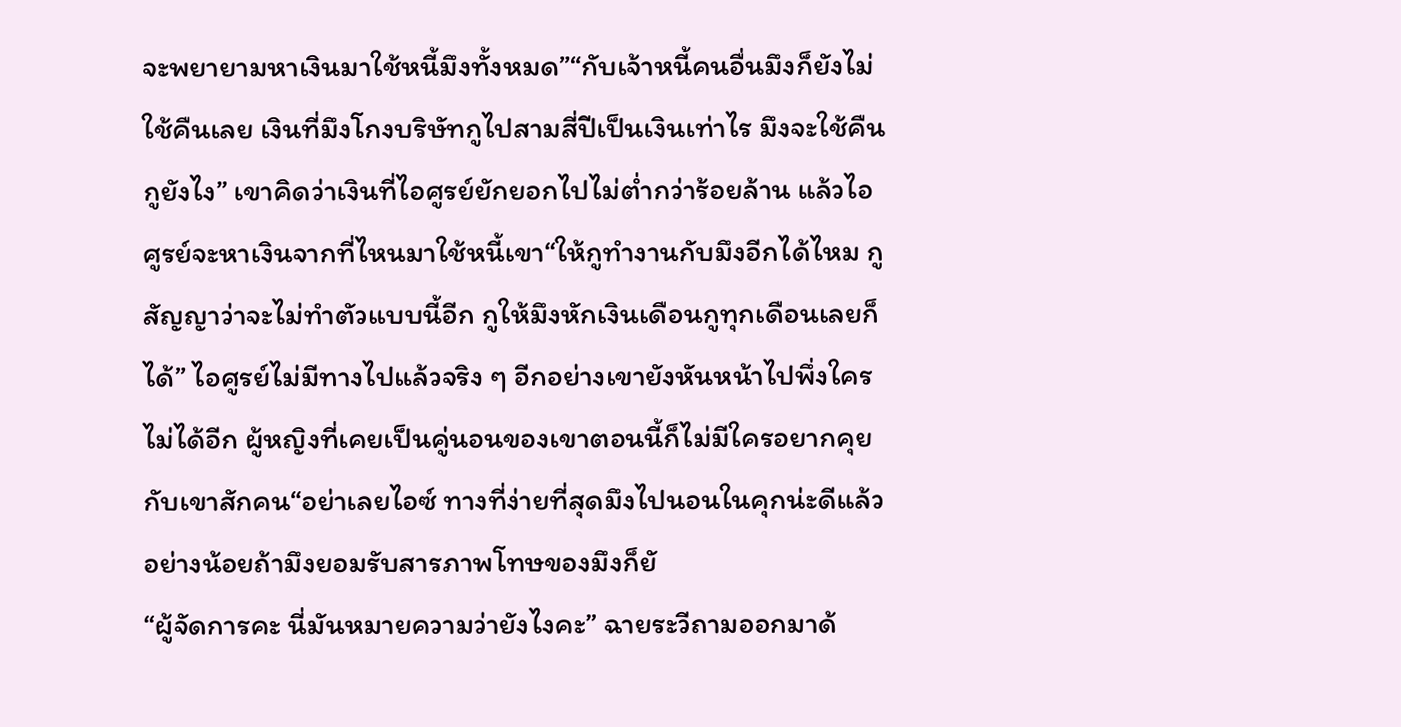จะพยายามหาเงินมาใช้หนี้มึงทั้งหมด”“กับเจ้าหนี้คนอื่นมึงก็ยังไม่ใช้คืนเลย เงินที่มึงโกงบริษัทกูไปสามสี่ปีเป็นเงินเท่าไร มึงจะใช้คืนกูยังไง” เขาคิดว่าเงินที่ไอศูรย์ยักยอกไปไม่ต่ำกว่าร้อยล้าน แล้วไอศูรย์จะหาเงินจากที่ไหนมาใช้หนี้เขา“ให้กูทำงานกับมึงอีกได้ไหม กูสัญญาว่าจะไม่ทำตัวแบบนี้อีก กูให้มึงหักเงินเดือนกูทุกเดือนเลยก็ได้” ไอศูรย์ไม่มีทางไปแล้วจริง ๆ อีกอย่างเขายังหันหน้าไปพึ่งใครไม่ได้อีก ผู้หญิงที่เคยเป็นคู่นอนของเขาตอนนี้ก็ไม่มีใครอยากคุยกับเขาสักคน“อย่าเลยไอซ์ ทางที่ง่ายที่สุดมึงไปนอนในคุกน่ะดีแล้ว อย่างน้อยถ้ามึงยอมรับสารภาพโทษของมึงก็ยั
“ผู้จัดการคะ นี่มันหมายความว่ายังไงคะ” ฉายระวีถามออกมาด้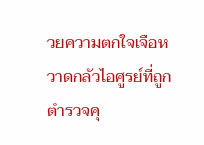วยความตกใจเจือหวาดกลัวไอศูรย์ที่ถูกตำรวจคุ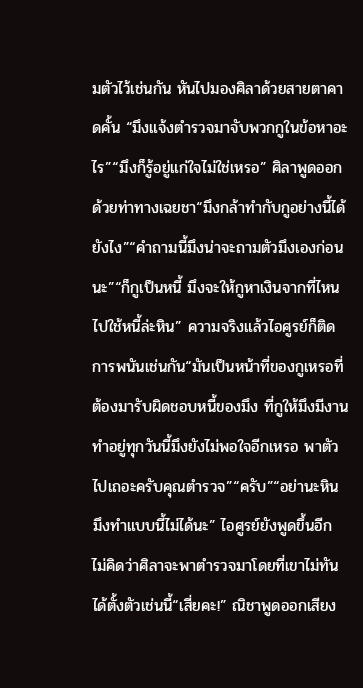มตัวไว้เช่นกัน หันไปมองศิลาด้วยสายตาคาดคั้น “มึงแจ้งตำรวจมาจับพวกกูในข้อหาอะไร”“มึงก็รู้อยู่แก่ใจไม่ใช่เหรอ” ศิลาพูดออกด้วยท่าทางเฉยชา“มึงกล้าทำกับกูอย่างนี้ได้ยังไง”“คำถามนี้มึงน่าจะถามตัวมึงเองก่อนนะ”“ก็กูเป็นหนี้ มึงจะให้กูหาเงินจากที่ไหนไปใช้หนี้ล่ะหิน” ความจริงแล้วไอศูรย์ก็ติดการพนันเช่นกัน“มันเป็นหน้าที่ของกูเหรอที่ต้องมารับผิดชอบหนี้ของมึง ที่กูให้มึงมีงานทำอยู่ทุกวันนี้มึงยังไม่พอใจอีกเหรอ พาตัวไปเถอะครับคุณตำรวจ”“ครับ”“อย่านะหิน มึงทำแบบนี้ไม่ได้นะ” ไอศูรย์ยังพูดขึ้นอีก ไม่คิดว่าศิลาจะพาตำรวจมาโดยที่เขาไม่ทันได้ตั้งตัวเช่นนี้“เสี่ยคะ!” ณิชาพูดออกเสียง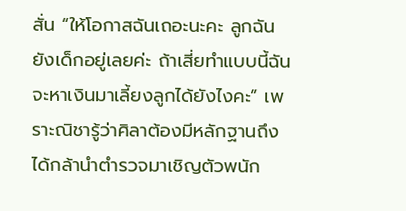สั่น “ให้โอกาสฉันเถอะนะคะ ลูกฉันยังเด็กอยู่เลยค่ะ ถ้าเสี่ยทำแบบนี้ฉันจะหาเงินมาเลี้ยงลูกได้ยังไงคะ” เพราะณิชารู้ว่าศิลาต้องมีหลักฐานถึงได้กล้านำตำรวจมาเชิญตัวพนัก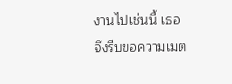งานไปเช่นนี้ เธอจึงรีบขอความเมต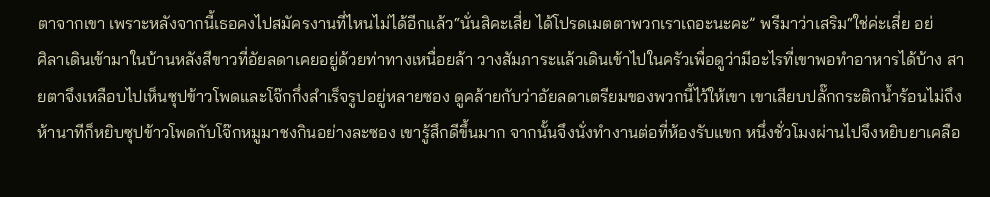ตาจากเขา เพราะหลังจากนี้เธอคงไปสมัครงานที่ไหนไม่ได้อีกแล้ว“นั่นสิคะเสี่ย ได้โปรดเมตตาพวกเราเถอะนะคะ” พรีมาว่าเสริม“ใช่ค่ะเสี่ย อย่
ศิลาเดินเข้ามาในบ้านหลังสีขาวที่อัยลดาเคยอยู่ด้วยท่าทางเหนื่อยล้า วางสัมภาระแล้วเดินเข้าไปในครัวเพื่อดูว่ามีอะไรที่เขาพอทำอาหารได้บ้าง สายตาจึงเหลือบไปเห็นซุปข้าวโพดและโจ๊กกึ่งสำเร็จรูปอยู่หลายซอง ดูคล้ายกับว่าอัยลดาเตรียมของพวกนี้ไว้ให้เขา เขาเสียบปลั๊กกระติกน้ำร้อนไม่ถึงห้านาทีก็หยิบซุปข้าวโพดกับโจ๊กหมูมาชงกินอย่างละซอง เขารู้สึกดีขึ้นมาก จากนั้นจึงนั่งทำงานต่อที่ห้องรับแขก หนึ่งชั่วโมงผ่านไปจึงหยิบยาเคลือ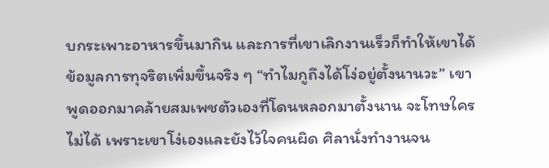บกระเพาะอาหารขึ้นมากิน และการที่เขาเลิกงานเร็วก็ทำให้เขาได้ข้อมูลการทุจริตเพิ่มขึ้นจริง ๆ “ทำไมกูถึงได้โง่อยู่ตั้งนานวะ” เขาพูดออกมาคล้ายสมเพชตัวเองที่โดนหลอกมาตั้งนาน จะโทษใครไม่ได้ เพราะเขาโง่เองและยังไว้ใจคนผิด ศิลานั่งทำงานจน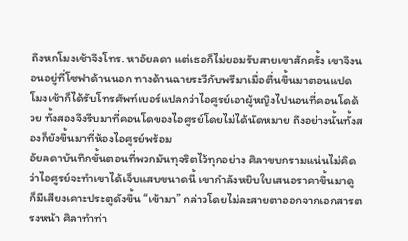ถึงหกโมงเช้าจึงโทร. หาอัยลดา แต่เธอก็ไม่ยอมรับสายเขาสักครั้ง เขาจึงนอนอยู่ที่โซฟาด้านนอก ทางด้านฉายระวีกับพรีมาเมื่อตื่นขึ้นมาตอนแปดโมงเช้าก็ได้รับโทรศัพท์เบอร์แปลกว่าไอศูรย์เอาผู้หญิงไปนอนที่คอนโดด้วย ทั้งสองจึงรีบมาที่คอนโดของไอศูรย์โดยไม่ได้นัดหมาย ถึงอย่างนั้นทั้งสองก็ยังขึ้นมาที่ห้องไอศูรย์พร้อม
อัยลดาบันทึกขั้นตอนที่พวกมันทุจริตไว้ทุกอย่าง ศิลาขบกรามแน่นไม่คิดว่าไอศูรย์จะทำเขาได้เจ็บแสบขนาดนี้ เขากำลังหยิบใบเสนอราคาขึ้นมาดู ก็มีเสียงเคาะประตูดังขึ้น “เข้ามา” กล่าวโดยไม่ละสายตาออกจากเอกสารตรงหน้า ศิลาทำท่า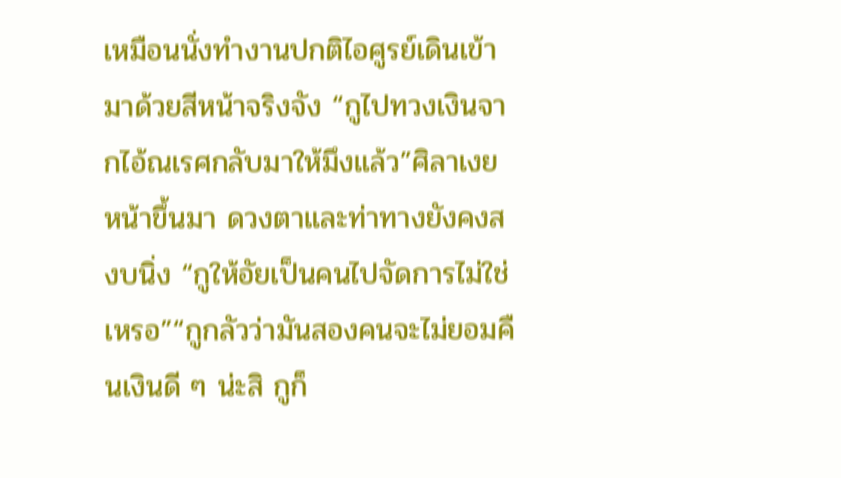เหมือนนั่งทำงานปกติไอศูรย์เดินเข้ามาด้วยสีหน้าจริงจัง “กูไปทวงเงินจากไอ้ณเรศกลับมาให้มึงแล้ว”ศิลาเงยหน้าขึ้นมา ดวงตาและท่าทางยังคงสงบนิ่ง “กูให้อัยเป็นคนไปจัดการไม่ใช่เหรอ”“กูกลัวว่ามันสองคนจะไม่ยอมคืนเงินดี ๆ น่ะสิ กูก็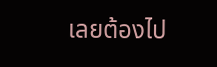เลยต้องไป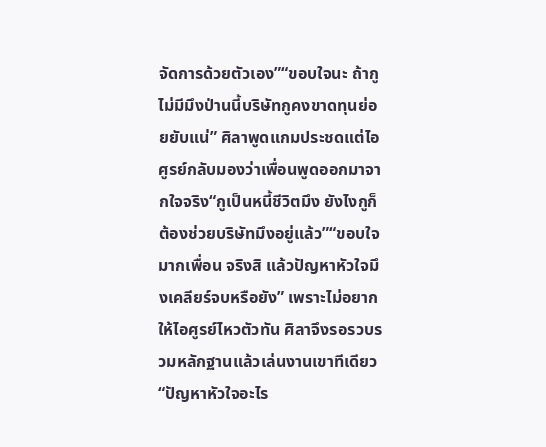จัดการด้วยตัวเอง”“ขอบใจนะ ถ้ากูไม่มีมึงป่านนี้บริษัทกูคงขาดทุนย่อยยับแน่” ศิลาพูดแกมประชดแต่ไอศูรย์กลับมองว่าเพื่อนพูดออกมาจากใจจริง“กูเป็นหนี้ชีวิตมึง ยังไงกูก็ต้องช่วยบริษัทมึงอยู่แล้ว”“ขอบใจมากเพื่อน จริงสิ แล้วปัญหาหัวใจมึงเคลียร์จบหรือยัง” เพราะไม่อยากให้ไอศูรย์ไหวตัวทัน ศิลาจึงรอรวบรวมหลักฐานแล้วเล่นงานเขาทีเดียว“ปัญหาหัวใจอะไร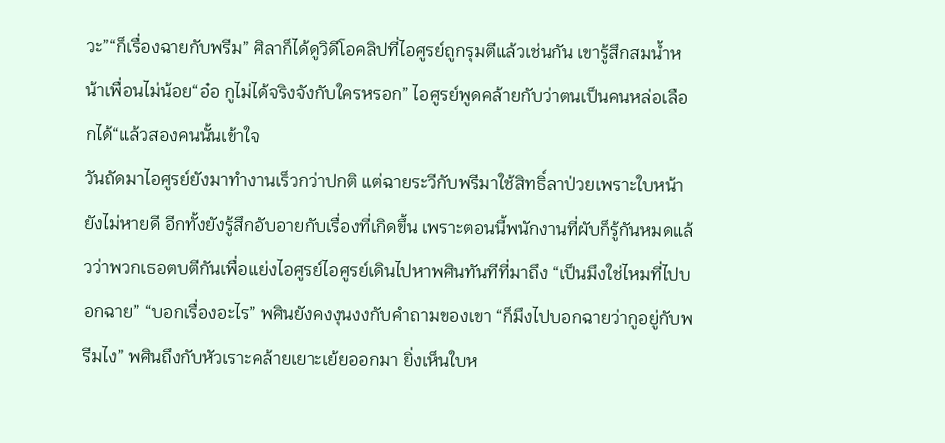วะ”“ก็เรื่องฉายกับพรีม” ศิลาก็ได้ดูวิดีโอคลิปที่ไอศูรย์ถูกรุมตีแล้วเช่นกัน เขารู้สึกสมน้ำหน้าเพื่อนไม่น้อย“อ๋อ กูไม่ได้จริงจังกับใครหรอก” ไอศูรย์พูดคล้ายกับว่าตนเป็นคนหล่อเลือกได้“แล้วสองคนนั้นเข้าใจ
วันถัดมาไอศูรย์ยังมาทำงานเร็วกว่าปกติ แต่ฉายระวีกับพรีมาใช้สิทธิ์ลาป่วยเพราะใบหน้ายังไม่หายดี อีกทั้งยังรู้สึกอับอายกับเรื่องที่เกิดขึ้น เพราะตอนนี้พนักงานที่ผับก็รู้กันหมดแล้วว่าพวกเธอตบตีกันเพื่อแย่งไอศูรย์ไอศูรย์เดินไปหาพศินทันทีที่มาถึง “เป็นมึงใช่ไหมที่ไปบอกฉาย” “บอกเรื่องอะไร” พศินยังคงงุนงงกับคำถามของเขา “ก็มึงไปบอกฉายว่ากูอยู่กับพรีมไง” พศินถึงกับหัวเราะคล้ายเยาะเย้ยออกมา ยิ่งเห็นใบห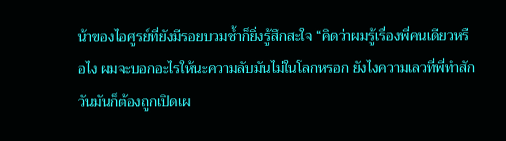น้าของไอศูรย์ที่ยังมีรอยบวมช้ำก็ยิ่งรู้สึกสะใจ “คิดว่าผมรู้เรื่องพี่คนเดียวหรือไง ผมจะบอกอะไรให้นะความลับมันไม่ในโลกหรอก ยังไงความเลวที่พี่ทำสักวันมันก็ต้องถูกเปิดเผ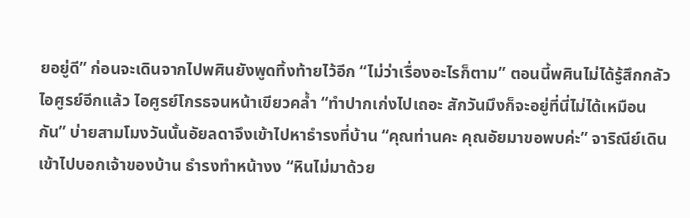ยอยู่ดี” ก่อนจะเดินจากไปพศินยังพูดทิ้งท้ายไว้อีก “ไม่ว่าเรื่องอะไรก็ตาม” ตอนนี้พศินไม่ได้รู้สึกกลัวไอศูรย์อีกแล้ว ไอศูรย์โกรธจนหน้าเขียวคล้ำ “ทำปากเก่งไปเถอะ สักวันมึงก็จะอยู่ที่นี่ไม่ได้เหมือนกัน” บ่ายสามโมงวันนั้นอัยลดาจึงเข้าไปหาธำรงที่บ้าน “คุณท่านคะ คุณอัยมาขอพบค่ะ” จาริณีย์เดินเข้าไปบอกเจ้าของบ้าน ธำรงทำหน้างง “หินไม่มาด้วย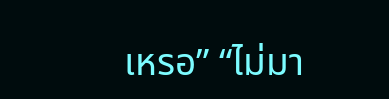เหรอ” “ไม่มา